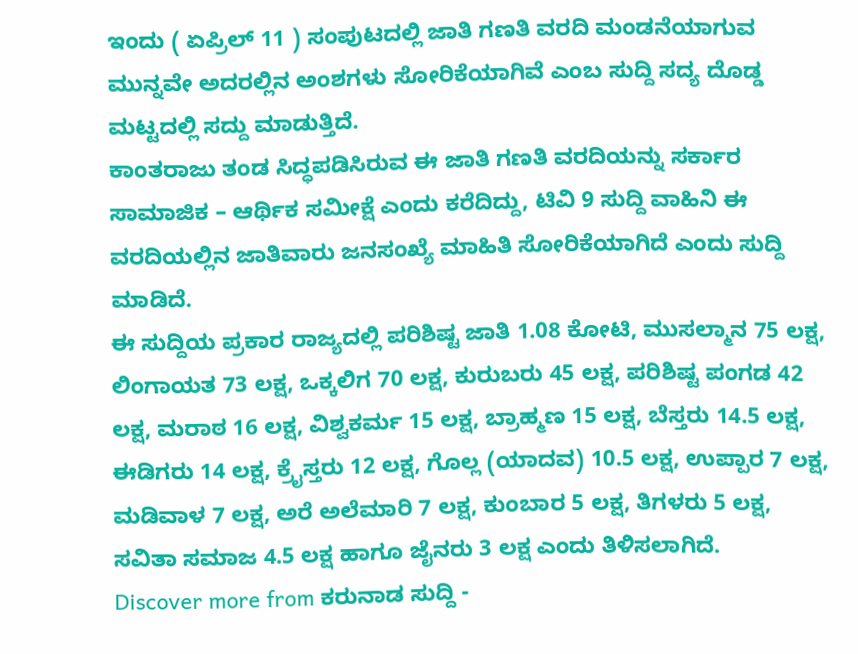ಇಂದು ( ಏಪ್ರಿಲ್ 11 ) ಸಂಪುಟದಲ್ಲಿ ಜಾತಿ ಗಣತಿ ವರದಿ ಮಂಡನೆಯಾಗುವ ಮುನ್ನವೇ ಅದರಲ್ಲಿನ ಅಂಶಗಳು ಸೋರಿಕೆಯಾಗಿವೆ ಎಂಬ ಸುದ್ದಿ ಸದ್ಯ ದೊಡ್ಡ ಮಟ್ಟದಲ್ಲಿ ಸದ್ದು ಮಾಡುತ್ತಿದೆ.
ಕಾಂತರಾಜು ತಂಡ ಸಿದ್ಧಪಡಿಸಿರುವ ಈ ಜಾತಿ ಗಣತಿ ವರದಿಯನ್ನು ಸರ್ಕಾರ ಸಾಮಾಜಿಕ – ಆರ್ಥಿಕ ಸಮೀಕ್ಷೆ ಎಂದು ಕರೆದಿದ್ದು, ಟಿವಿ 9 ಸುದ್ದಿ ವಾಹಿನಿ ಈ ವರದಿಯಲ್ಲಿನ ಜಾತಿವಾರು ಜನಸಂಖ್ಯೆ ಮಾಹಿತಿ ಸೋರಿಕೆಯಾಗಿದೆ ಎಂದು ಸುದ್ದಿ ಮಾಡಿದೆ.
ಈ ಸುದ್ದಿಯ ಪ್ರಕಾರ ರಾಜ್ಯದಲ್ಲಿ ಪರಿಶಿಷ್ಟ ಜಾತಿ 1.08 ಕೋಟಿ, ಮುಸಲ್ಮಾನ 75 ಲಕ್ಷ, ಲಿಂಗಾಯತ 73 ಲಕ್ಷ, ಒಕ್ಕಲಿಗ 70 ಲಕ್ಷ, ಕುರುಬರು 45 ಲಕ್ಷ, ಪರಿಶಿಷ್ಟ ಪಂಗಡ 42 ಲಕ್ಷ, ಮರಾಠ 16 ಲಕ್ಷ, ವಿಶ್ವಕರ್ಮ 15 ಲಕ್ಷ, ಬ್ರಾಹ್ಮಣ 15 ಲಕ್ಷ, ಬೆಸ್ತರು 14.5 ಲಕ್ಷ, ಈಡಿಗರು 14 ಲಕ್ಷ, ಕ್ರೈಸ್ತರು 12 ಲಕ್ಷ, ಗೊಲ್ಲ (ಯಾದವ) 10.5 ಲಕ್ಷ, ಉಪ್ಪಾರ 7 ಲಕ್ಷ, ಮಡಿವಾಳ 7 ಲಕ್ಷ, ಅರೆ ಅಲೆಮಾರಿ 7 ಲಕ್ಷ, ಕುಂಬಾರ 5 ಲಕ್ಷ, ತಿಗಳರು 5 ಲಕ್ಷ, ಸವಿತಾ ಸಮಾಜ 4.5 ಲಕ್ಷ ಹಾಗೂ ಜೈನರು 3 ಲಕ್ಷ ಎಂದು ತಿಳಿಸಲಾಗಿದೆ.
Discover more from ಕರುನಾಡ ಸುದ್ದಿ -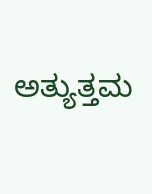ಅತ್ಯುತ್ತಮ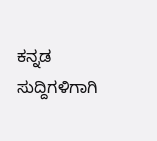ಕನ್ನಡ ಸುದ್ದಿಗಳಿಗಾಗಿ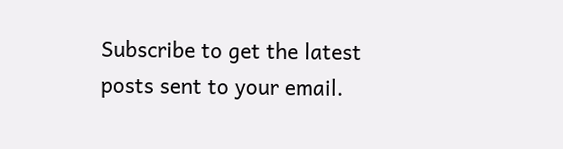Subscribe to get the latest posts sent to your email.